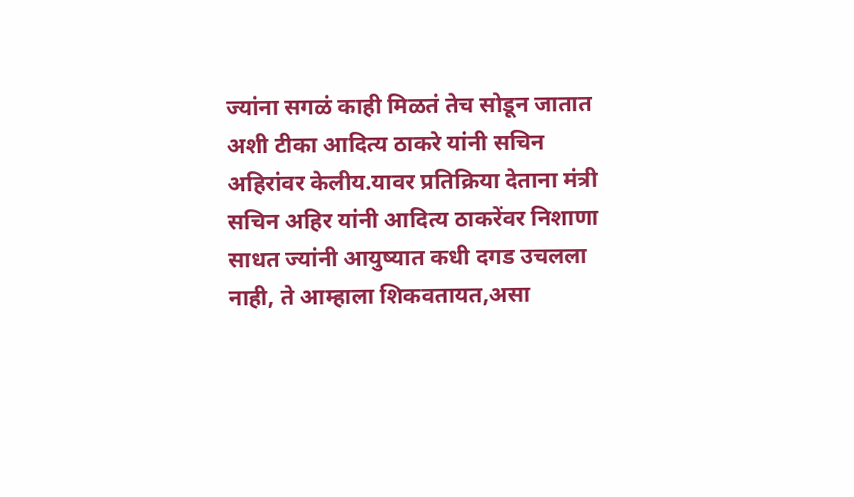ज्यांना सगळं काही मिळतं तेच सोडून जातात अशी टीका आदित्य ठाकरे यांनी सचिन अहिरांवर केलीय.यावर प्रतिक्रिया देताना मंत्री सचिन अहिर यांनी आदित्य ठाकरेंवर निशाणा साधत ज्यांनी आयुष्यात कधी दगड उचलला नाही, ते आम्हाला शिकवतायत,असा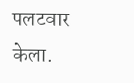पलटवार केला.